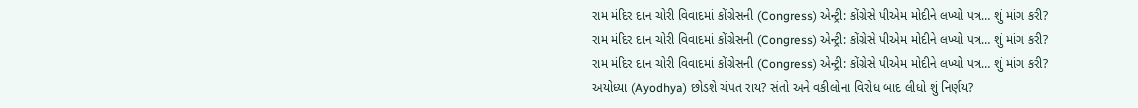રામ મંદિર દાન ચોરી વિવાદમાં કોંગ્રેસની (Congress) એન્ટ્રી: કોંગ્રેસે પીએમ મોદીને લખ્યો પત્ર… શું માંગ કરી?
રામ મંદિર દાન ચોરી વિવાદમાં કોંગ્રેસની (Congress) એન્ટ્રી: કોંગ્રેસે પીએમ મોદીને લખ્યો પત્ર… શું માંગ કરી?
રામ મંદિર દાન ચોરી વિવાદમાં કોંગ્રેસની (Congress) એન્ટ્રી: કોંગ્રેસે પીએમ મોદીને લખ્યો પત્ર… શું માંગ કરી?
અયોધ્યા (Ayodhya) છોડશે ચંપત રાય? સંતો અને વકીલોના વિરોધ બાદ લીધો શું નિર્ણય?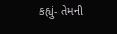કહ્યું- તેમની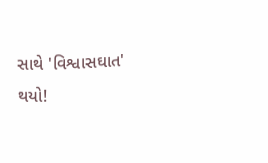સાથે 'વિશ્વાસઘાત' થયો!